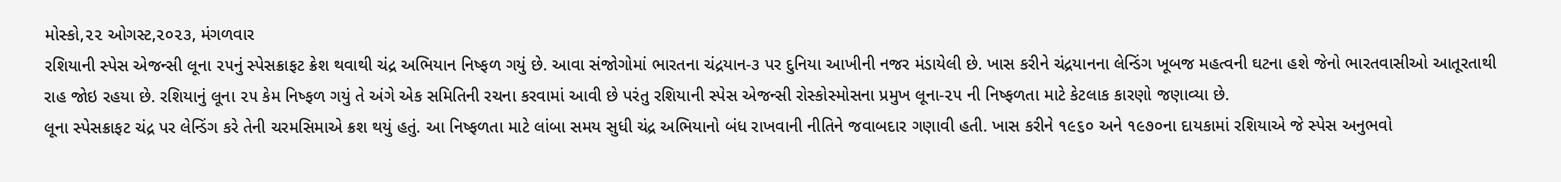મોસ્કો,૨૨ ઓગસ્ટ,૨૦૨૩, મંગળવાર
રશિયાની સ્પેસ એજન્સી લૂના ૨૫નું સ્પેસક્રાફટ ક્રેશ થવાથી ચંદ્ર અભિયાન નિષ્ફળ ગયું છે. આવા સંજોગોમાં ભારતના ચંદ્રયાન-૩ પર દુનિયા આખીની નજર મંડાયેલી છે. ખાસ કરીને ચંદ્રયાનના લેન્ડિંગ ખૂબજ મહત્વની ઘટના હશે જેનો ભારતવાસીઓ આતૂરતાથી રાહ જોઇ રહયા છે. રશિયાનું લૂના ૨૫ કેમ નિષ્ફળ ગયું તે અંગે એક સમિતિની રચના કરવામાં આવી છે પરંતુ રશિયાની સ્પેસ એજન્સી રોસ્કોસ્મોસના પ્રમુખ લૂના-૨૫ ની નિષ્ફળતા માટે કેટલાક કારણો જણાવ્યા છે.
લૂના સ્પેસક્રાફટ ચંદ્ર પર લેન્ડિંગ કરે તેની ચરમસિમાએ ક્રશ થયું હતું. આ નિષ્ફળતા માટે લાંબા સમય સુધી ચંદ્ર અભિયાનો બંધ રાખવાની નીતિને જવાબદાર ગણાવી હતી. ખાસ કરીને ૧૯૬૦ અને ૧૯૭૦ના દાયકામાં રશિયાએ જે સ્પેસ અનુભવો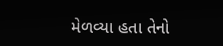મેળવ્યા હતા તેનો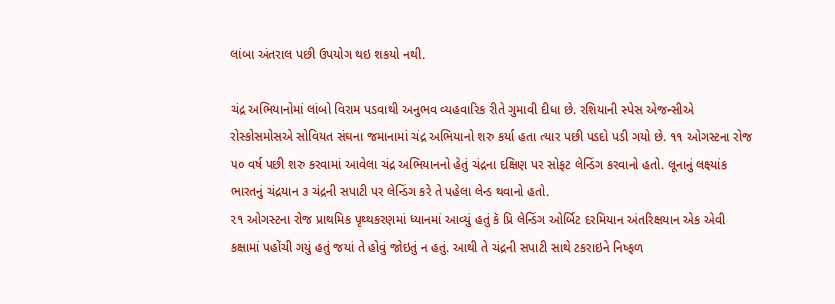લાંબા અંતરાલ પછી ઉપયોગ થઇ શકયો નથી.

ચંદ્ર અભિયાનોમાં લાંબો વિરામ પડવાથી અનુભવ વ્યહવારિક રીતે ગુમાવી દીધા છે. રશિયાની સ્પેસ એજન્સીએ રોસ્કોસમોસએ સોવિયત સંઘના જમાનામાં ચંદ્ર અભિયાનો શરુ કર્યા હતા ત્યાર પછી પડદો પડી ગયો છે. ૧૧ ઓગસ્ટના રોજ ૫૦ વર્ષ પછી શરુ કરવામાં આવેલા ચંદ્ર અભિયાનનો હેતું ચંદ્રના દક્ષિણ પર સોફટ લેન્ડિંગ કરવાનો હતો. લૂનાનું લક્ષ્યાંક ભારતનું ચંદ્રયાન ૩ ચંદ્રની સપાટી પર લેન્ડિંગ કરે તે પહેલા લેન્ડ થવાનો હતો.
૨૧ ઓગસ્ટના રોજ પ્રાથમિક પૃથ્થકરણમાં ધ્યાનમાં આવ્યું હતું કૅ પ્રિ લેન્ડિંગ ઓર્બિટ દરમિયાન અંતરિક્ષયાન એક એવી કક્ષામાં પહોંચી ગયું હતું જયાં તે હોવું જોઇતું ન હતું. આથી તે ચંદ્રની સપાટી સાથે ટકરાઇને નિષ્ફળ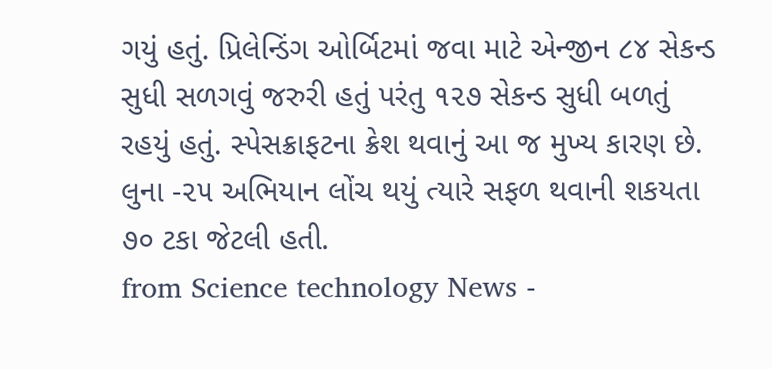ગયું હતું. પ્રિલેન્ડિંગ ઓર્બિટમાં જવા માટે એન્જીન ૮૪ સેકન્ડ સુધી સળગવું જરુરી હતું પરંતુ ૧૨૭ સેકન્ડ સુધી બળતું રહયું હતું. સ્પેસક્રાફટના ક્રેશ થવાનું આ જ મુખ્ય કારણ છે. લુના -૨૫ અભિયાન લોંચ થયું ત્યારે સફળ થવાની શકયતા ૭૦ ટકા જેટલી હતી.
from Science technology News -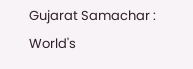Gujarat Samachar : World's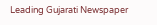Leading Gujarati Newspaper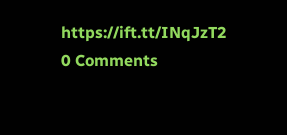https://ift.tt/INqJzT2
0 Comments